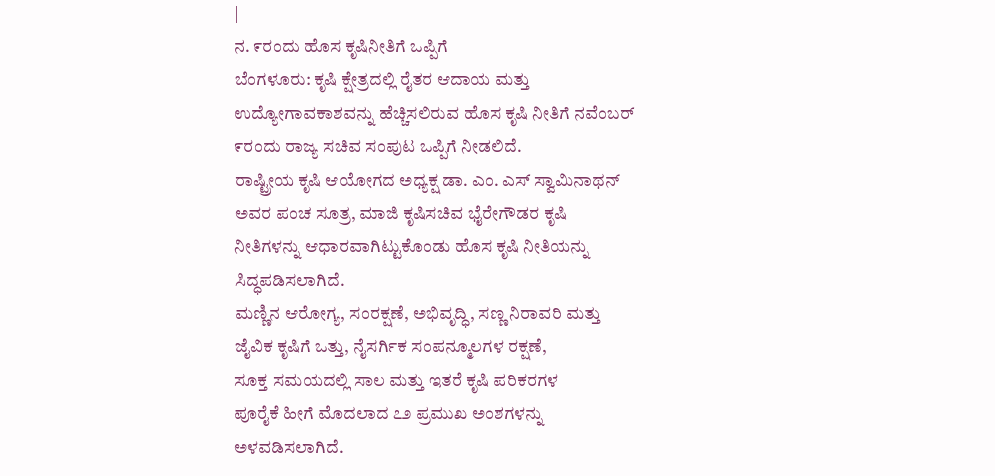|
ನ. ೯ರಂದು ಹೊಸ ಕೃಷಿನೀತಿಗೆ ಒಪ್ಪಿಗೆ
ಬೆಂಗಳೂರು: ಕೃಷಿ ಕ್ಷೇತ್ರದಲ್ಲಿ ರೈತರ ಆದಾಯ ಮತ್ತು
ಉದ್ಯೋಗಾವಕಾಶವನ್ನು ಹೆಚ್ಚಿಸಲಿರುವ ಹೊಸ ಕೃಷಿ ನೀತಿಗೆ ನವೆಂಬರ್
೯ರಂದು ರಾಜ್ಯ ಸಚಿವ ಸಂಪುಟ ಒಪ್ಪಿಗೆ ನೀಡಲಿದೆ.
ರಾಷ್ಟ್ರೀಯ ಕೃಷಿ ಆಯೋಗದ ಅಧ್ಯಕ್ಷ ಡಾ. ಎಂ. ಎಸ್ ಸ್ವಾಮಿನಾಥನ್
ಅವರ ಪಂಚ ಸೂತ್ರ, ಮಾಜಿ ಕೃಷಿಸಚಿವ ಭೈರೇಗೌಡರ ಕೃಷಿ
ನೀತಿಗಳನ್ನು ಆಧಾರವಾಗಿಟ್ಟುಕೊಂಡು ಹೊಸ ಕೃಷಿ ನೀತಿಯನ್ನು
ಸಿದ್ಧಪಡಿಸಲಾಗಿದೆ.
ಮಣ್ಣಿನ ಆರೋಗ್ಯ, ಸಂರಕ್ಷಣೆ, ಅಭಿವೃದ್ಧಿ, ಸಣ್ಣ ನಿರಾವರಿ ಮತ್ತು
ಜೈವಿಕ ಕೃಷಿಗೆ ಒತ್ತು, ನೈಸರ್ಗಿಕ ಸಂಪನ್ಮೂಲಗಳ ರಕ್ಷಣೆ,
ಸೂಕ್ತ ಸಮಯದಲ್ಲಿ ಸಾಲ ಮತ್ತು ಇತರೆ ಕೃಷಿ ಪರಿಕರಗಳ
ಪೂರೈಕೆ ಹೀಗೆ ಮೊದಲಾದ ೭೨ ಪ್ರಮುಖ ಅಂಶಗಳನ್ನು
ಅಳವಡಿಸಲಾಗಿದೆ.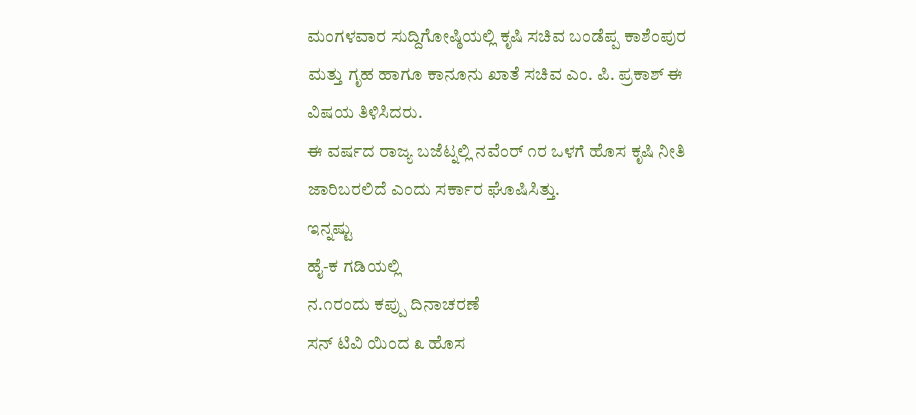ಮಂಗಳವಾರ ಸುದ್ದಿಗೋಷ್ಠಿಯಲ್ಲಿ ಕೃಷಿ ಸಚಿವ ಬಂಡೆಪ್ಪ ಕಾಶೆಂಪುರ
ಮತ್ತು ಗೃಹ ಹಾಗೂ ಕಾನೂನು ಖಾತೆ ಸಚಿವ ಎಂ. ಪಿ. ಪ್ರಕಾಶ್ ಈ
ವಿಷಯ ತಿಳಿಸಿದರು.
ಈ ವರ್ಷದ ರಾಜ್ಯ ಬಜೆಟ್ನಲ್ಲಿ ನವೆಂರ್ ೧ರ ಒಳಗೆ ಹೊಸ ಕೃಷಿ ನೀತಿ
ಜಾರಿಬರಲಿದೆ ಎಂದು ಸರ್ಕಾರ ಘೊಷಿಸಿತ್ತು.
ಇನ್ನಷ್ಟು
ಹೈ-ಕ ಗಡಿಯಲ್ಲಿ
ನ.೧ರಂದು ಕಪ್ಪು ದಿನಾಚರಣೆ
ಸನ್ ಟಿವಿ ಯಿಂದ ೩ ಹೊಸ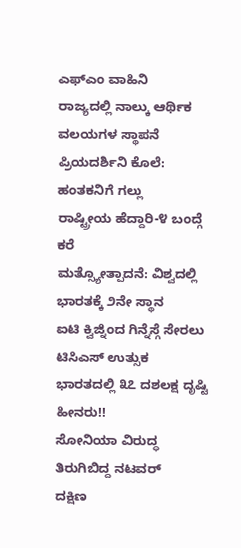ಎಫ್ಎಂ ವಾಹಿನಿ
ರಾಜ್ಯದಲ್ಲಿ ನಾಲ್ಕು ಆರ್ಥಿಕ ವಲಯಗಳ ಸ್ಥಾಪನೆ
ಪ್ರಿಯದರ್ಶಿನಿ ಕೊಲೆ: ಹಂತಕನಿಗೆ ಗಲ್ಲು
ರಾಷ್ಟ್ರೀಯ ಹೆದ್ದಾರಿ-೪ ಬಂದ್ಗೆ ಕರೆ
ಮತ್ಸ್ಯೋತ್ಪಾದನೆ: ವಿಶ್ವದಲ್ಲಿ ಭಾರತಕ್ಕೆ ೨ನೇ ಸ್ಥಾನ
ಐಟಿ ಕ್ವಿಜ್ನಿಂದ ಗಿನ್ನೆಸ್ಗೆ ಸೇರಲು ಟಿಸಿಎಸ್ ಉತ್ಸುಕ
ಭಾರತದಲ್ಲಿ ೩೭ ದಶಲಕ್ಷ ದೃಷ್ಟಿ ಹೀನರು!!
ಸೋನಿಯಾ ವಿರುದ್ಧ ತಿರುಗಿಬಿದ್ದ ನಟವರ್
ದಕ್ಷಿಣ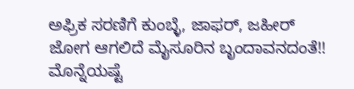ಅಫ್ರಿಕ ಸರಣಿಗೆ ಕುಂಬ್ಳೆ, ಜಾಫರ್, ಜಹೀರ್
ಜೋಗ ಆಗಲಿದೆ ಮೈಸೂರಿನ ಬೃಂದಾವನದಂತೆ!!
ಮೊನ್ನೆಯಷ್ಟೆ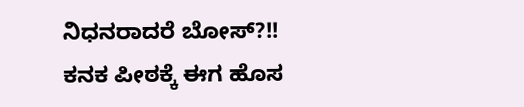ನಿಧನರಾದರೆ ಬೋಸ್?!!
ಕನಕ ಪೀಠಕ್ಕೆ ಈಗ ಹೊಸ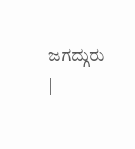ಜಗದ್ಗುರು
|